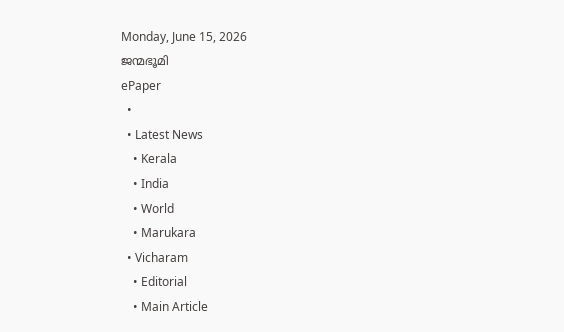Monday, June 15, 2026
ജന്മഭൂമി
ePaper
  •
  • Latest News
    • Kerala
    • India
    • World
    • Marukara
  • Vicharam
    • Editorial
    • Main Article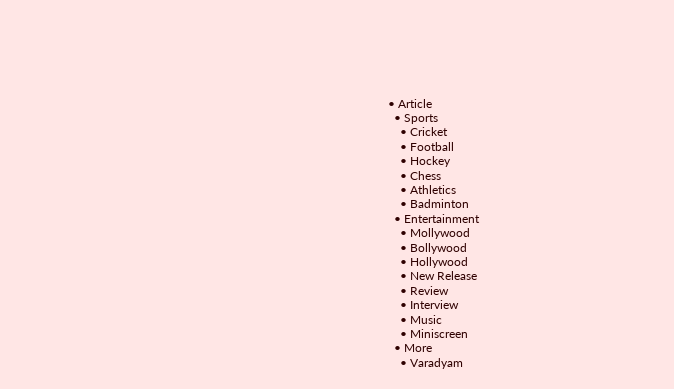• Article
  • Sports
    • Cricket
    • Football
    • Hockey
    • Chess
    • Athletics
    • Badminton
  • Entertainment
    • Mollywood
    • Bollywood
    • Hollywood
    • New Release
    • Review
    • Interview
    • Music
    • Miniscreen
  • More
    • Varadyam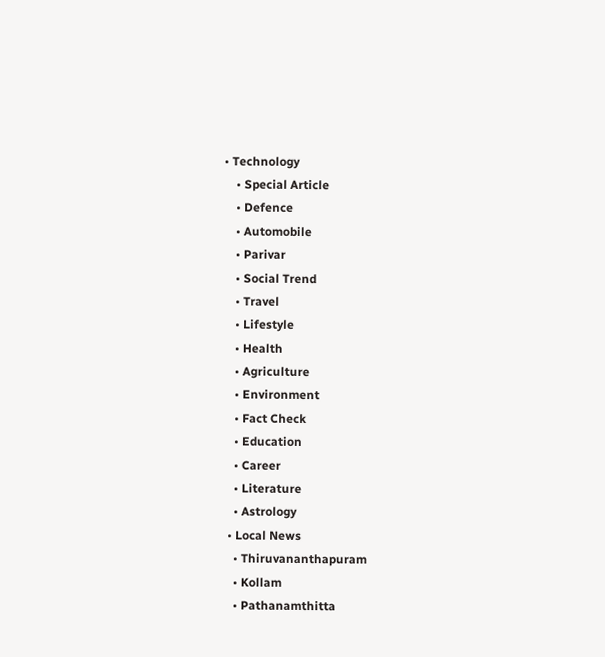• Technology
    • Special Article
    • Defence
    • Automobile
    • Parivar
    • Social Trend
    • Travel
    • Lifestyle
    • Health
    • Agriculture
    • Environment
    • Fact Check
    • Education
    • Career
    • Literature
    • Astrology
  • Local News
    • Thiruvananthapuram
    • Kollam
    • Pathanamthitta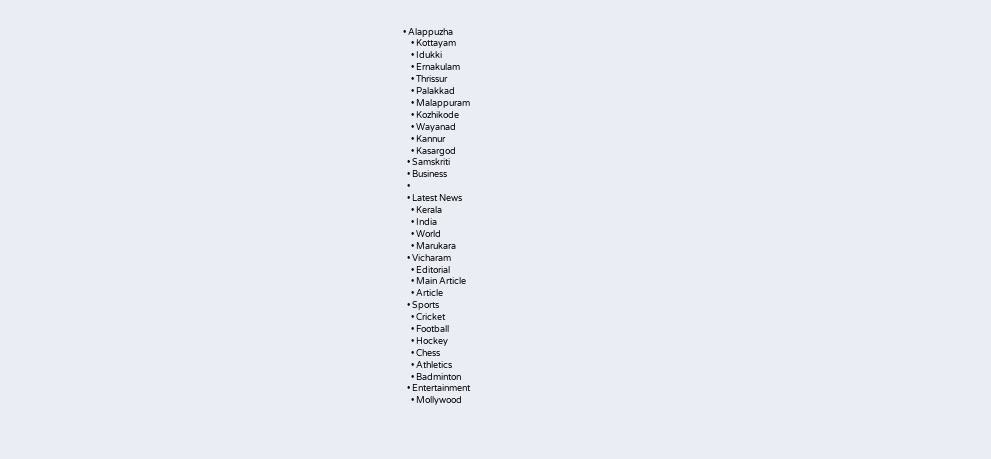• Alappuzha
    • Kottayam
    • Idukki
    • Ernakulam
    • Thrissur
    • Palakkad
    • Malappuram
    • Kozhikode
    • Wayanad
    • Kannur
    • Kasargod
  • Samskriti
  • Business
  •
  • Latest News
    • Kerala
    • India
    • World
    • Marukara
  • Vicharam
    • Editorial
    • Main Article
    • Article
  • Sports
    • Cricket
    • Football
    • Hockey
    • Chess
    • Athletics
    • Badminton
  • Entertainment
    • Mollywood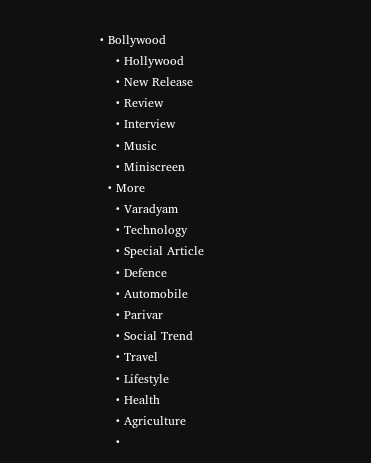• Bollywood
    • Hollywood
    • New Release
    • Review
    • Interview
    • Music
    • Miniscreen
  • More
    • Varadyam
    • Technology
    • Special Article
    • Defence
    • Automobile
    • Parivar
    • Social Trend
    • Travel
    • Lifestyle
    • Health
    • Agriculture
    •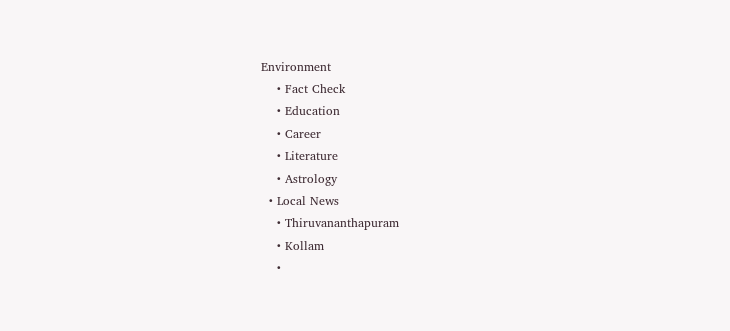Environment
    • Fact Check
    • Education
    • Career
    • Literature
    • Astrology
  • Local News
    • Thiruvananthapuram
    • Kollam
    •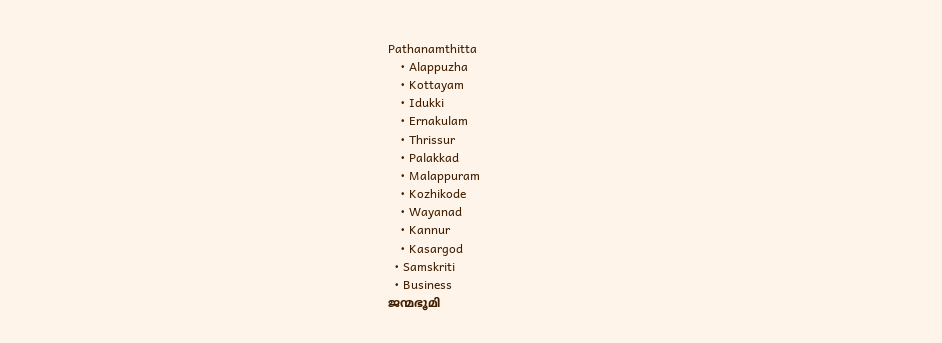Pathanamthitta
    • Alappuzha
    • Kottayam
    • Idukki
    • Ernakulam
    • Thrissur
    • Palakkad
    • Malappuram
    • Kozhikode
    • Wayanad
    • Kannur
    • Kasargod
  • Samskriti
  • Business
ജന്മഭൂമി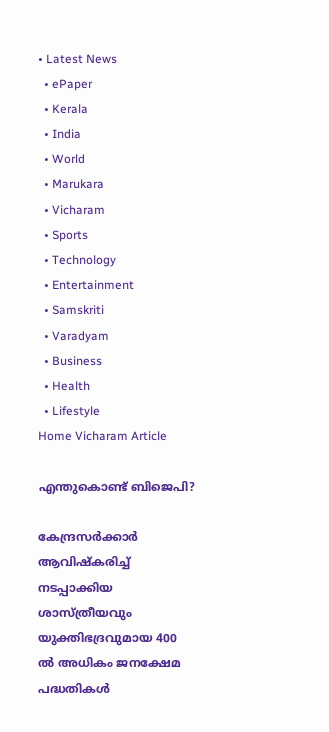• Latest News
  • ePaper
  • Kerala
  • India
  • World
  • Marukara
  • Vicharam
  • Sports
  • Technology
  • Entertainment
  • Samskriti
  • Varadyam
  • Business
  • Health
  • Lifestyle
Home Vicharam Article

എന്തുകൊണ്ട് ബിജെപി?

കേന്ദ്രസര്‍ക്കാര്‍ ആവിഷ്‌കരിച്ച് നടപ്പാക്കിയ ശാസ്ത്രീയവും യുക്തിഭദ്രവുമായ 400 ല്‍ അധികം ജനക്ഷേമ പദ്ധതികള്‍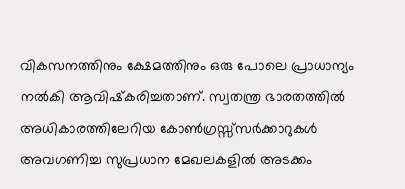വികസനത്തിനും ക്ഷേമത്തിനും ഒരു പോലെ പ്രാധാന്യം നല്‍കി ആവിഷ്‌കരിച്ചതാണ്. സ്വതന്ത്ര ഭാരതത്തില്‍ അധികാരത്തിലേറിയ കോണ്‍ഗ്രസ്സ്‌സര്‍ക്കാറുകള്‍ അവഗണിച്ച സുപ്രധാന മേഖലകളില്‍ അടക്കം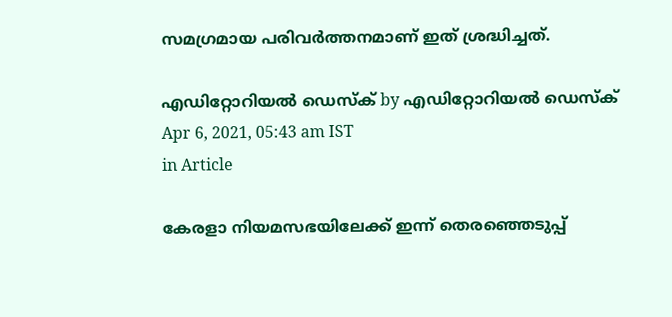സമഗ്രമായ പരിവര്‍ത്തനമാണ് ഇത് ശ്രദ്ധിച്ചത്.

എഡിറ്റോറിയൽ ഡെസ്ക് by എഡിറ്റോറിയൽ ഡെസ്ക്
Apr 6, 2021, 05:43 am IST
in Article

കേരളാ നിയമസഭയിലേക്ക് ഇന്ന് തെരഞ്ഞെടുപ്പ്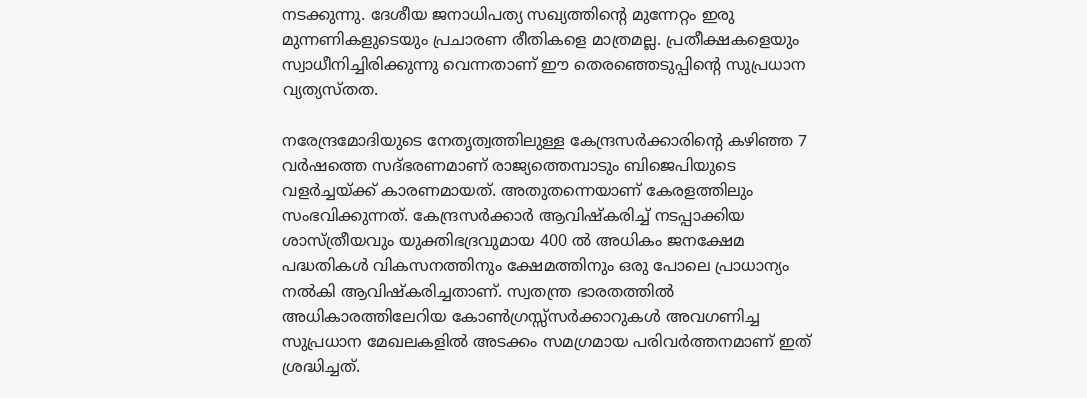നടക്കുന്നു. ദേശീയ ജനാധിപത്യ സഖ്യത്തിന്റെ മുന്നേറ്റം ഇരു മുന്നണികളുടെയും പ്രചാരണ രീതികളെ മാത്രമല്ല. പ്രതീക്ഷകളെയും സ്വാധീനിച്ചിരിക്കുന്നു വെന്നതാണ് ഈ തെരഞ്ഞെടുപ്പിന്റെ സുപ്രധാന വ്യത്യസ്തത.

നരേന്ദ്രമോദിയുടെ നേതൃത്വത്തിലുള്ള കേന്ദ്രസര്‍ക്കാരിന്റെ കഴിഞ്ഞ 7 വര്‍ഷത്തെ സദ്ഭരണമാണ് രാജ്യത്തെമ്പാടും ബിജെപിയുടെ വളര്‍ച്ചയ്‌ക്ക് കാരണമായത്. അതുതന്നെയാണ് കേരളത്തിലും സംഭവിക്കുന്നത്. കേന്ദ്രസര്‍ക്കാര്‍ ആവിഷ്‌കരിച്ച് നടപ്പാക്കിയ ശാസ്ത്രീയവും യുക്തിഭദ്രവുമായ 400 ല്‍ അധികം ജനക്ഷേമ പദ്ധതികള്‍ വികസനത്തിനും ക്ഷേമത്തിനും ഒരു പോലെ പ്രാധാന്യം നല്‍കി ആവിഷ്‌കരിച്ചതാണ്. സ്വതന്ത്ര ഭാരതത്തില്‍ അധികാരത്തിലേറിയ കോണ്‍ഗ്രസ്സ്‌സര്‍ക്കാറുകള്‍ അവഗണിച്ച സുപ്രധാന മേഖലകളില്‍ അടക്കം സമഗ്രമായ പരിവര്‍ത്തനമാണ് ഇത് ശ്രദ്ധിച്ചത്.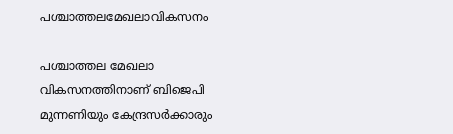പശ്ചാത്തലമേഖലാവികസനം

പശ്ചാത്തല മേഖലാ വികസനത്തിനാണ് ബിജെപി മുന്നണിയും കേന്ദ്രസര്‍ക്കാരും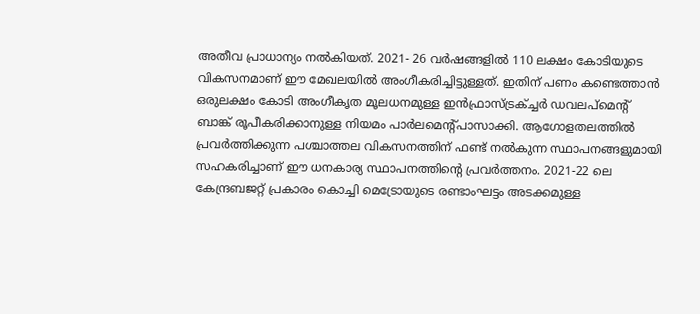അതീവ പ്രാധാന്യം നല്‍കിയത്. 2021- 26 വര്‍ഷങ്ങളില്‍ 110 ലക്ഷം കോടിയുടെ വികസനമാണ് ഈ മേഖലയില്‍ അംഗീകരിച്ചിട്ടുള്ളത്. ഇതിന് പണം കണ്ടെത്താന്‍ ഒരുലക്ഷം കോടി അംഗീകൃത മൂലധനമുള്ള ഇന്‍ഫ്രാസ്ട്രക്ച്ചര്‍ ഡവലപ്‌മെന്റ് ബാങ്ക് രൂപീകരിക്കാനുള്ള നിയമം പാര്‍ലമെന്റ്പാസാക്കി. ആഗോളതലത്തില്‍ പ്രവര്‍ത്തിക്കുന്ന പശ്ചാത്തല വികസനത്തിന് ഫണ്ട് നല്‍കുന്ന സ്ഥാപനങ്ങളുമായി സഹകരിച്ചാണ് ഈ ധനകാര്യ സ്ഥാപനത്തിന്റെ പ്രവര്‍ത്തനം. 2021-22 ലെ കേന്ദ്രബജറ്റ് പ്രകാരം കൊച്ചി മെട്രോയുടെ രണ്ടാംഘട്ടം അടക്കമുള്ള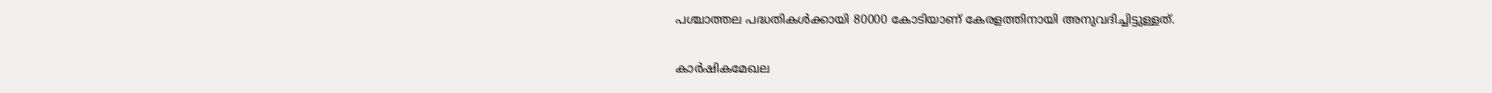പശ്ചാത്തല പദ്ധതികള്‍ക്കായി 80000 കോടിയാണ് കേരളത്തിനായി അനുവദിച്ചിട്ടുള്ളത്.

കാര്‍ഷികമേഖല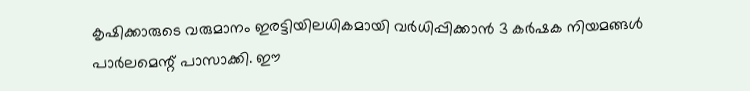കൃഷിക്കാരുടെ വരുമാനം ഇരട്ടിയിലധികമായി വര്‍ധിപ്പിക്കാന്‍ 3 കര്‍ഷക നിയമങ്ങള്‍ പാര്‍ലമെന്റ് പാസാക്കി. ഈ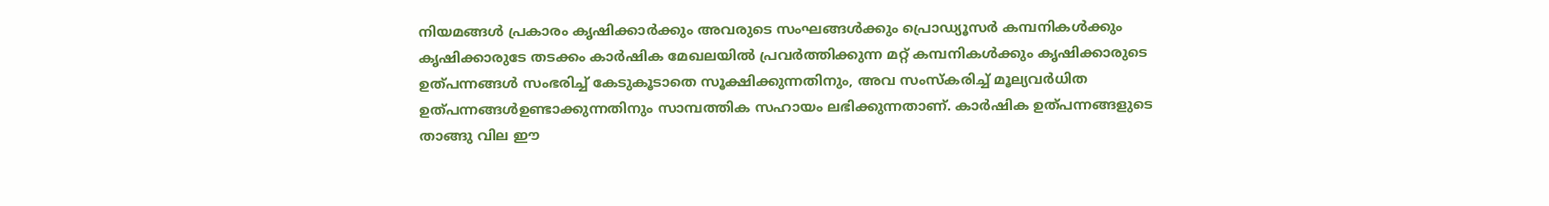നിയമങ്ങള്‍ പ്രകാരം കൃഷിക്കാര്‍ക്കും അവരുടെ സംഘങ്ങള്‍ക്കും പ്രൊഡ്യൂസര്‍ കമ്പനികള്‍ക്കും കൃഷിക്കാരുടേ തടക്കം കാര്‍ഷിക മേഖലയില്‍ പ്രവര്‍ത്തിക്കുന്ന മറ്റ് കമ്പനികള്‍ക്കും കൃഷിക്കാരുടെ ഉത്പന്നങ്ങള്‍ സംഭരിച്ച് കേടുകൂടാതെ സൂക്ഷിക്കുന്നതിനും, അവ സംസ്‌കരിച്ച് മൂല്യവര്‍ധിത ഉത്പന്നങ്ങള്‍ഉണ്ടാക്കുന്നതിനും സാമ്പത്തിക സഹായം ലഭിക്കുന്നതാണ്. കാര്‍ഷിക ഉത്പന്നങ്ങളുടെ താങ്ങു വില ഈ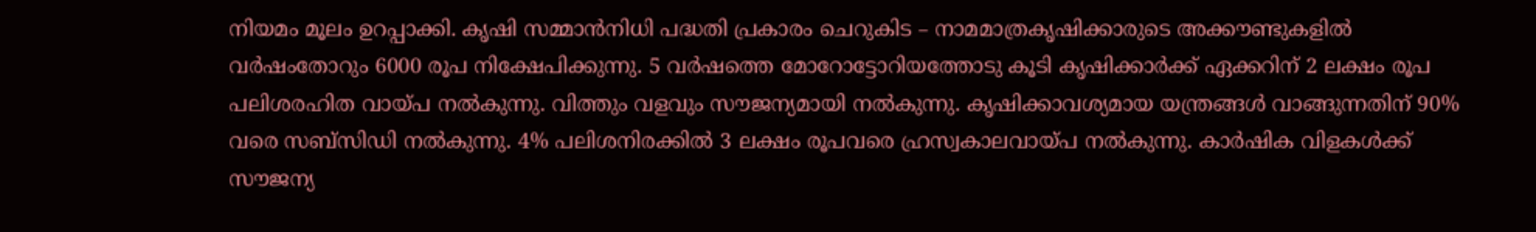നിയമം മൂലം ഉറപ്പാക്കി. കൃഷി സമ്മാന്‍നിധി പദ്ധതി പ്രകാരം ചെറുകിട – നാമമാത്രകൃഷിക്കാരുടെ അക്കൗണ്ടുകളില്‍ വര്‍ഷംതോറും 6000 രൂപ നിക്ഷേപിക്കുന്നു. 5 വര്‍ഷത്തെ മോറോട്ടോറിയത്തോടു കൂടി കൃഷിക്കാര്‍ക്ക് ഏക്കറിന് 2 ലക്ഷം രൂപ പലിശരഹിത വായ്‌പ നല്‍കുന്നു. വിത്തും വളവും സൗജന്യമായി നല്‍കുന്നു. കൃഷിക്കാവശ്യമായ യന്ത്രങ്ങള്‍ വാങ്ങുന്നതിന് 90% വരെ സബ്‌സിഡി നല്‍കുന്നു. 4% പലിശനിരക്കില്‍ 3 ലക്ഷം രൂപവരെ ഹ്രസ്വകാലവായ്‌പ നല്‍കുന്നു. കാര്‍ഷിക വിളകള്‍ക്ക് സൗജന്യ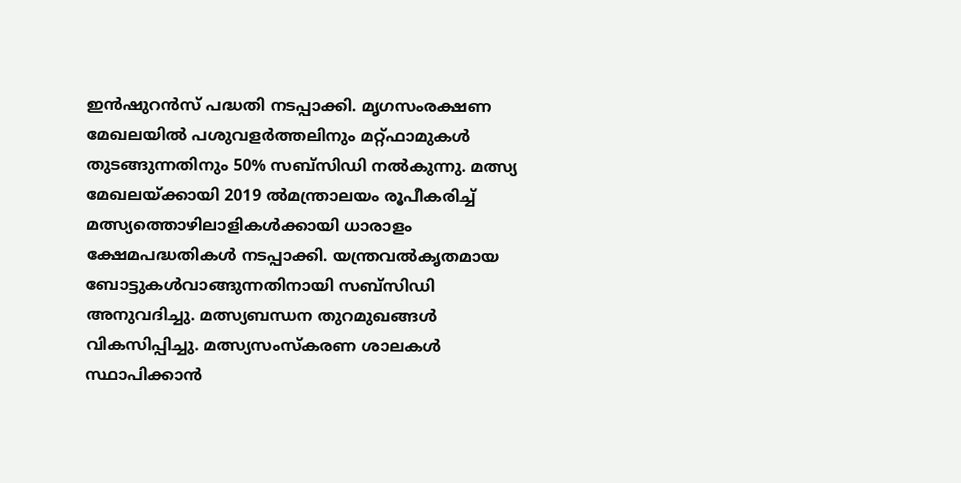ഇന്‍ഷുറന്‍സ് പദ്ധതി നടപ്പാക്കി. മൃഗസംരക്ഷണ മേഖലയില്‍ പശുവളര്‍ത്തലിനും മറ്റ്ഫാമുകള്‍ തുടങ്ങുന്നതിനും 50% സബ്‌സിഡി നല്‍കുന്നു. മത്സ്യ മേഖലയ്‌ക്കായി 2019 ല്‍മന്ത്രാലയം രൂപീകരിച്ച് മത്സ്യത്തൊഴിലാളികള്‍ക്കായി ധാരാളം ക്ഷേമപദ്ധതികള്‍ നടപ്പാക്കി. യന്ത്രവല്‍കൃതമായ ബോട്ടുകള്‍വാങ്ങുന്നതിനായി സബ്‌സിഡി അനുവദിച്ചു. മത്സ്യബന്ധന തുറമുഖങ്ങള്‍ വികസിപ്പിച്ചു. മത്സ്യസംസ്‌കരണ ശാലകള്‍ സ്ഥാപിക്കാന്‍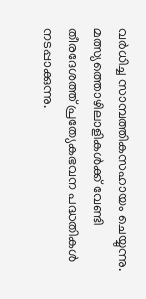വര്‍ധിച്ച സാമ്പത്തികസഹായം ചെയ്യുന്നു. മത്സ്യത്തൊഴിലാളികള്‍ക്ക് വേണ്ടി തീരദേശത്ത് പ്രത്യേകഭവന പദ്ധതികള്‍ നടപ്പാക്കുന്നു.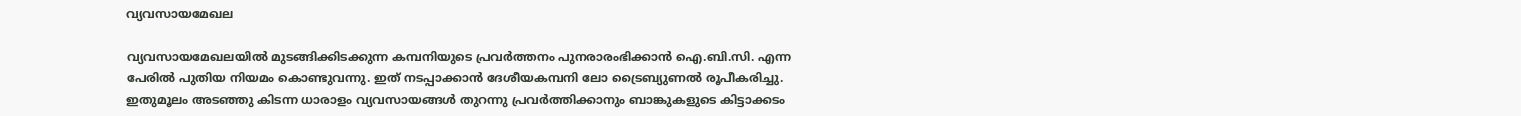വ്യവസായമേഖല

വ്യവസായമേഖലയില്‍ മുടങ്ങിക്കിടക്കുന്ന കമ്പനിയുടെ പ്രവര്‍ത്തനം പുനരാരംഭിക്കാന്‍ ഐ.ബി.സി. എന്ന പേരില്‍ പുതിയ നിയമം കൊണ്ടുവന്നു. ഇത് നടപ്പാക്കാന്‍ ദേശീയകമ്പനി ലോ ട്രൈബ്യുണല്‍ രൂപീകരിച്ചു. ഇതുമൂലം അടഞ്ഞു കിടന്ന ധാരാളം വ്യവസായങ്ങള്‍ തുറന്നു പ്രവര്‍ത്തിക്കാനും ബാങ്കുകളുടെ കിട്ടാക്കടം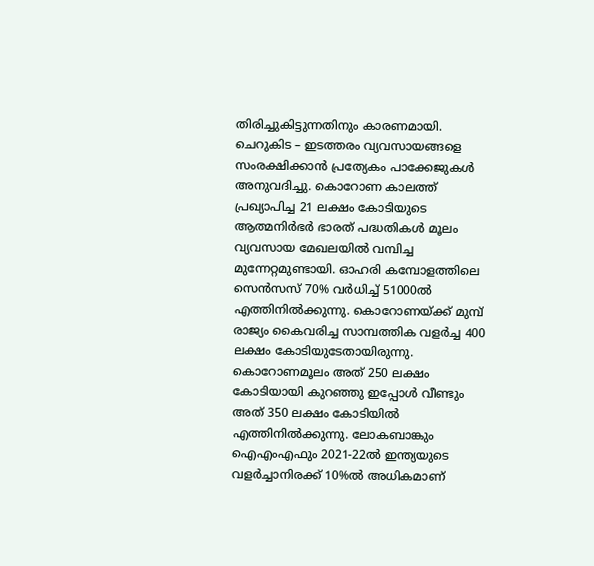തിരിച്ചുകിട്ടുന്നതിനും കാരണമായി. ചെറുകിട – ഇടത്തരം വ്യവസായങ്ങളെ സംരക്ഷിക്കാന്‍ പ്രത്യേകം പാക്കേജുകള്‍ അനുവദിച്ചു. കൊറോണ കാലത്ത് പ്രഖ്യാപിച്ച 21 ലക്ഷം കോടിയുടെ ആത്മനിര്‍ഭര്‍ ഭാരത് പദ്ധതികള്‍ മൂലം വ്യവസായ മേഖലയില്‍ വമ്പിച്ച മുന്നേറ്റമുണ്ടായി. ഓഹരി കമ്പോളത്തിലെ സെന്‍സസ് 70% വര്‍ധിച്ച് 51000ല്‍ എത്തിനില്‍ക്കുന്നു. കൊറോണയ്‌ക്ക് മുമ്പ് രാജ്യം കൈവരിച്ച സാമ്പത്തിക വളര്‍ച്ച 400 ലക്ഷം കോടിയുടേതായിരുന്നു. കൊറോണമൂലം അത് 250 ലക്ഷം കോടിയായി കുറഞ്ഞു ഇപ്പോള്‍ വീണ്ടും അത് 350 ലക്ഷം കോടിയില്‍ എത്തിനില്‍ക്കുന്നു. ലോകബാങ്കും ഐഎംഎഫും 2021-22ല്‍ ഇന്ത്യയുടെ വളര്‍ച്ചാനിരക്ക് 10%ല്‍ അധികമാണ്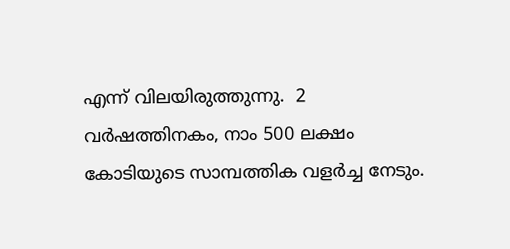എന്ന് വിലയിരുത്തുന്നു.  2 വര്‍ഷത്തിനകം, നാം 500 ലക്ഷം കോടിയുടെ സാമ്പത്തിക വളര്‍ച്ച നേടും.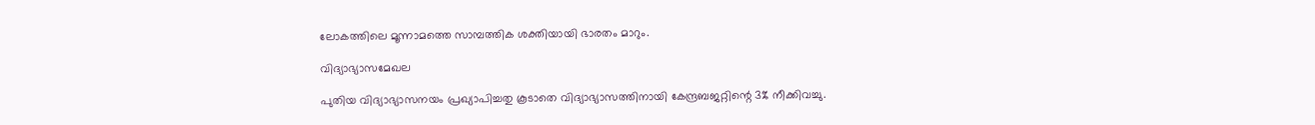ലോകത്തിലെ മൂന്നാമത്തെ സാമ്പത്തിക ശക്തിയായി ഭാരതം മാറും.

വിദ്യാഭ്യാസമേഖല

പുതിയ വിദ്യാഭ്യാസനയം പ്രഖ്യാപിച്ചതു കൂടാതെ വിദ്യാഭ്യാസത്തിനായി കേന്ദ്രബജറ്റിന്റെ 3% നീക്കിവച്ചു.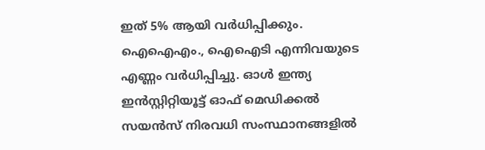ഇത് 5% ആയി വര്‍ധിപ്പിക്കും. ഐഐഎം., ഐഐടി എന്നിവയുടെ എണ്ണം വര്‍ധിപ്പിച്ചു. ഓള്‍ ഇന്ത്യ ഇന്‍സ്റ്റിറ്റിയൂട്ട് ഓഫ് മെഡിക്കല്‍ സയന്‍സ് നിരവധി സംസ്ഥാനങ്ങളില്‍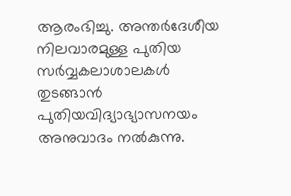ആരംഭിച്ചു. അന്തര്‍ദേശീയ നിലവാരമുള്ള പുതിയ സര്‍വ്വകലാശാലകള്‍ തുടങ്ങാന്‍ പുതിയവിദ്യാഭ്യാസനയം അനുവാദം നല്‍കുന്നു.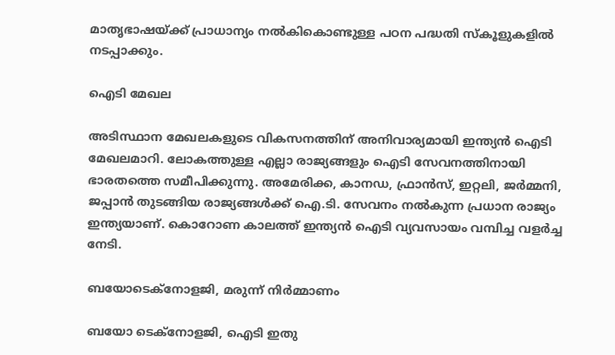മാതൃഭാഷയ്‌ക്ക് പ്രാധാന്യം നല്‍കികൊണ്ടുള്ള പഠന പദ്ധതി സ്‌കൂളുകളില്‍ നടപ്പാക്കും.

ഐടി മേഖല

അടിസ്ഥാന മേഖലകളുടെ വികസനത്തിന് അനിവാര്യമായി ഇന്ത്യന്‍ ഐടി മേഖലമാറി. ലോകത്തുള്ള എല്ലാ രാജ്യങ്ങളും ഐടി സേവനത്തിനായി ഭാരതത്തെ സമീപിക്കുന്നു. അമേരിക്ക, കാനഡ, ഫ്രാന്‍സ്, ഇറ്റലി, ജര്‍മ്മനി, ജപ്പാന്‍ തുടങ്ങിയ രാജ്യങ്ങള്‍ക്ക് ഐ.ടി. സേവനം നല്‍കുന്ന പ്രധാന രാജ്യം ഇന്ത്യയാണ്. കൊറോണ കാലത്ത് ഇന്ത്യന്‍ ഐടി വ്യവസായം വമ്പിച്ച വളര്‍ച്ച നേടി.

ബയോടെക്‌നോളജി, മരുന്ന് നിര്‍മ്മാണം

ബയോ ടെക്‌നോളജി, ഐടി ഇതു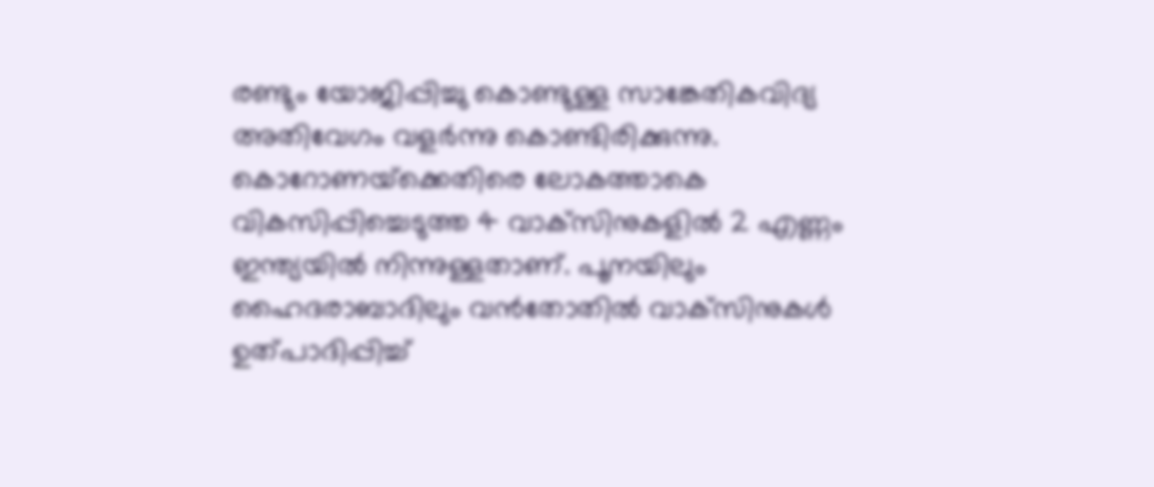രണ്ടും യോജിപ്പിച്ചു കൊണ്ടുള്ള സാങ്കേതികവിദ്യ അതിവേഗം വളര്‍ന്നു കൊണ്ടിരിക്കുന്നു. കൊറോണയ്‌ക്കെതിരെ ലോകത്താകെ വികസിപ്പിച്ചെടുത്ത 4 വാക്‌സിനുകളില്‍ 2 എണ്ണം ഇന്ത്യയില്‍ നിന്നുള്ളതാണ്. പൂനയിലും ഹൈദരാബാദിലും വന്‍തോതില്‍ വാക്‌സിനുകള്‍ ഉത്പാദിപ്പിച്ച്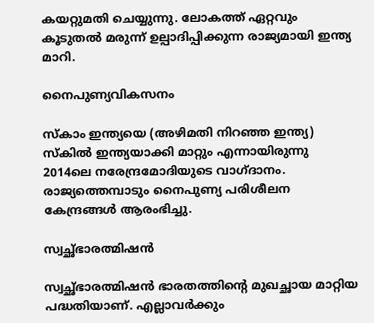കയറ്റുമതി ചെയ്യുന്നു. ലോകത്ത് ഏറ്റവും കൂടുതല്‍ മരുന്ന് ഉല്പാദിപ്പിക്കുന്ന രാജ്യമായി ഇന്ത്യ മാറി.

നൈപുണ്യവികസനം

സ്‌കാം ഇന്ത്യയെ (അഴിമതി നിറഞ്ഞ ഇന്ത്യ) സ്‌കില്‍ ഇന്ത്യയാക്കി മാറ്റും എന്നായിരുന്നു 2014ലെ നരേന്ദ്രമോദിയുടെ വാഗ്ദാനം. രാജ്യത്തെമ്പാടും നൈപുണ്യ പരിശീലന കേന്ദ്രങ്ങള്‍ ആരംഭിച്ചു.

സ്വച്ഛ്ഭാരത്മിഷന്‍

സ്വച്ഛ്ഭാരത്മിഷന്‍ ഭാരതത്തിന്റെ മുഖച്ഛായ മാറ്റിയ പദ്ധതിയാണ്. എല്ലാവര്‍ക്കും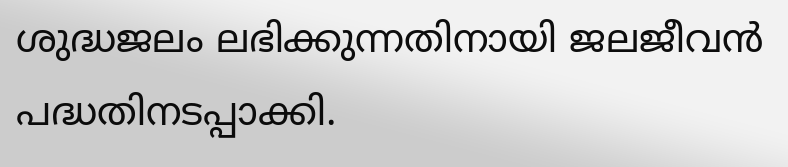ശുദ്ധജലം ലഭിക്കുന്നതിനായി ജലജീവന്‍ പദ്ധതിനടപ്പാക്കി.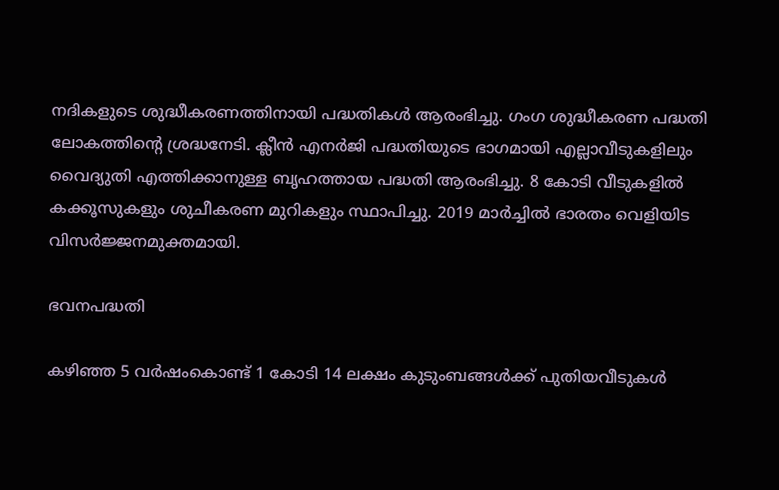നദികളുടെ ശുദ്ധീകരണത്തിനായി പദ്ധതികള്‍ ആരംഭിച്ചു. ഗംഗ ശുദ്ധീകരണ പദ്ധതി ലോകത്തിന്റെ ശ്രദ്ധനേടി. ക്ലീന്‍ എനര്‍ജി പദ്ധതിയുടെ ഭാഗമായി എല്ലാവീടുകളിലും വൈദ്യുതി എത്തിക്കാനുള്ള ബൃഹത്തായ പദ്ധതി ആരംഭിച്ചു. 8 കോടി വീടുകളില്‍ കക്കൂസുകളും ശുചീകരണ മുറികളും സ്ഥാപിച്ചു. 2019 മാര്‍ച്ചില്‍ ഭാരതം വെളിയിട വിസര്‍ജ്ജനമുക്തമായി.

ഭവനപദ്ധതി

കഴിഞ്ഞ 5 വര്‍ഷംകൊണ്ട് 1 കോടി 14 ലക്ഷം കുടുംബങ്ങള്‍ക്ക് പുതിയവീടുകള്‍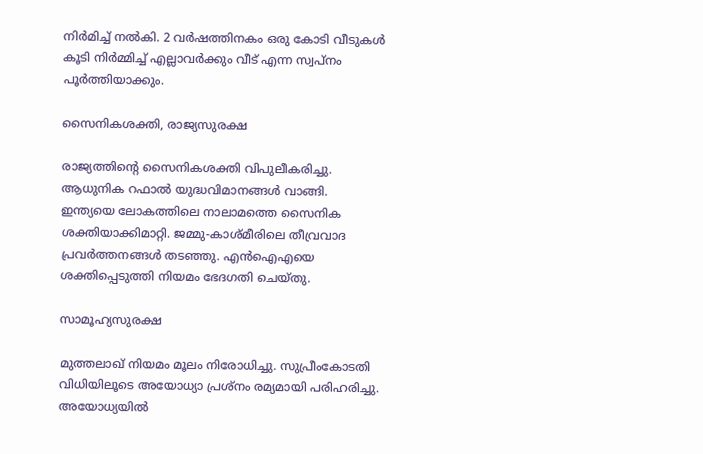നിര്‍മിച്ച് നല്‍കി. 2 വര്‍ഷത്തിനകം ഒരു കോടി വീടുകള്‍ കൂടി നിര്‍മ്മിച്ച് എല്ലാവര്‍ക്കും വീട് എന്ന സ്വപ്‌നം പൂര്‍ത്തിയാക്കും.

സൈനികശക്തി, രാജ്യസുരക്ഷ

രാജ്യത്തിന്റെ സൈനികശക്തി വിപുലീകരിച്ചു. ആധുനിക റഫാല്‍ യുദ്ധവിമാനങ്ങള്‍ വാങ്ങി. ഇന്ത്യയെ ലോകത്തിലെ നാലാമത്തെ സൈനിക ശക്തിയാക്കിമാറ്റി. ജമ്മു-കാശ്മീരിലെ തീവ്രവാദ പ്രവര്‍ത്തനങ്ങള്‍ തടഞ്ഞു. എന്‍ഐഎയെ ശക്തിപ്പെടുത്തി നിയമം ഭേദഗതി ചെയ്തു.

സാമൂഹ്യസുരക്ഷ

മുത്തലാഖ് നിയമം മൂലം നിരോധിച്ചു. സുപ്രീംകോടതി വിധിയിലൂടെ അയോധ്യാ പ്രശ്‌നം രമ്യമായി പരിഹരിച്ചു. അയോധ്യയില്‍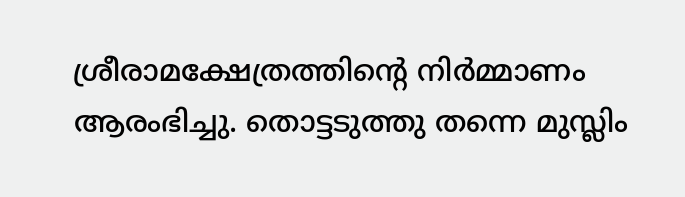ശ്രീരാമക്ഷേത്രത്തിന്റെ നിര്‍മ്മാണം ആരംഭിച്ചു. തൊട്ടടുത്തു തന്നെ മുസ്ലിം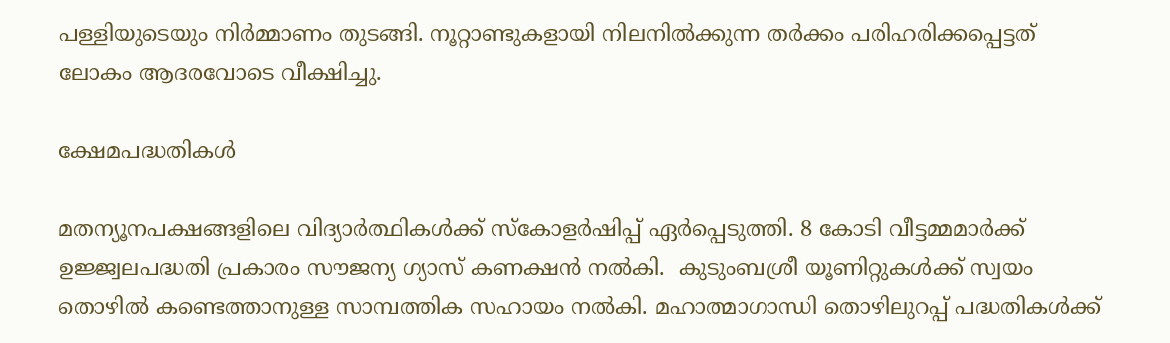പള്ളിയുടെയും നിര്‍മ്മാണം തുടങ്ങി. നൂറ്റാണ്ടുകളായി നിലനില്‍ക്കുന്ന തര്‍ക്കം പരിഹരിക്കപ്പെട്ടത് ലോകം ആദരവോടെ വീക്ഷിച്ചു.

ക്ഷേമപദ്ധതികള്‍

മതന്യൂനപക്ഷങ്ങളിലെ വിദ്യാര്‍ത്ഥികള്‍ക്ക് സ്‌കോളര്‍ഷിപ്പ് ഏര്‍പ്പെടുത്തി. 8 കോടി വീട്ടമ്മമാര്‍ക്ക് ഉജ്ജ്വലപദ്ധതി പ്രകാരം സൗജന്യ ഗ്യാസ് കണക്ഷന്‍ നല്‍കി.  കുടുംബശ്രീ യൂണിറ്റുകള്‍ക്ക് സ്വയം തൊഴില്‍ കണ്ടെത്താനുള്ള സാമ്പത്തിക സഹായം നല്‍കി. മഹാത്മാഗാന്ധി തൊഴിലുറപ്പ് പദ്ധതികള്‍ക്ക്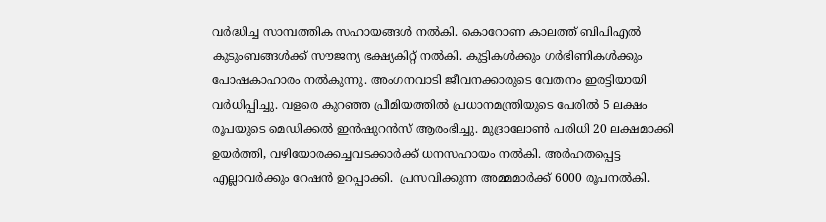വര്‍ദ്ധിച്ച സാമ്പത്തിക സഹായങ്ങള്‍ നല്‍കി. കൊറോണ കാലത്ത് ബിപിഎല്‍ കുടുംബങ്ങള്‍ക്ക് സൗജന്യ ഭക്ഷ്യകിറ്റ് നല്‍കി. കുട്ടികള്‍ക്കും ഗര്‍ഭിണികള്‍ക്കും പോഷകാഹാരം നല്‍കുന്നു. അംഗനവാടി ജീവനക്കാരുടെ വേതനം ഇരട്ടിയായി വര്‍ധിപ്പിച്ചു. വളരെ കുറഞ്ഞ പ്രീമിയത്തില്‍ പ്രധാനമന്ത്രിയുടെ പേരില്‍ 5 ലക്ഷം രൂപയുടെ മെഡിക്കല്‍ ഇന്‍ഷുറന്‍സ് ആരംഭിച്ചു. മുദ്രാലോണ്‍ പരിധി 20 ലക്ഷമാക്കി ഉയര്‍ത്തി, വഴിയോരക്കച്ചവടക്കാര്‍ക്ക് ധനസഹായം നല്‍കി. അര്‍ഹതപ്പെട്ട എല്ലാവര്‍ക്കും റേഷന്‍ ഉറപ്പാക്കി.  പ്രസവിക്കുന്ന അമ്മമാര്‍ക്ക് 6000 രൂപനല്‍കി.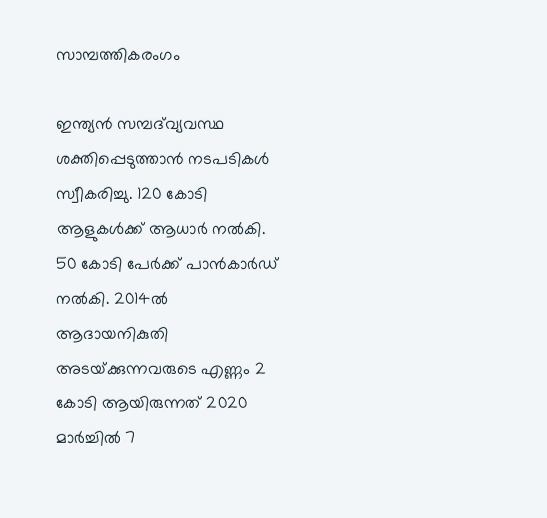സാമ്പത്തികരംഗം

ഇന്ത്യന്‍ സമ്പദ്‌വ്യവസ്ഥ ശക്തിപ്പെടുത്താന്‍ നടപടികള്‍ സ്വീകരിച്ചു. 120 കോടി ആളുകള്‍ക്ക് ആധാര്‍ നല്‍കി. 50 കോടി പേര്‍ക്ക് പാന്‍കാര്‍ഡ് നല്‍കി. 2014ല്‍ ആദായനികുതി അടയ്‌ക്കുന്നവരുടെ എണ്ണം 2 കോടി ആയിരുന്നത് 2020 മാര്‍ച്ചില്‍ 7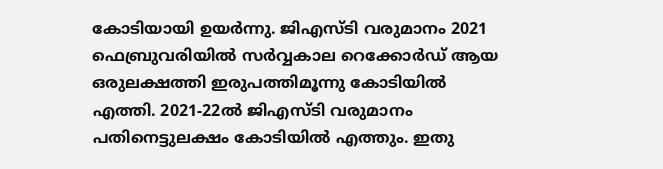കോടിയായി ഉയര്‍ന്നു. ജിഎസ്ടി വരുമാനം 2021 ഫെബ്രുവരിയില്‍ സര്‍വ്വകാല റെക്കോര്‍ഡ് ആയ ഒരുലക്ഷത്തി ഇരുപത്തിമൂന്നു കോടിയില്‍ എത്തി. 2021-22ല്‍ ജിഎസ്ടി വരുമാനം പതിനെട്ടുലക്ഷം കോടിയില്‍ എത്തും. ഇതു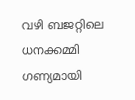വഴി ബജറ്റിലെ ധനക്കമ്മി ഗണ്യമായി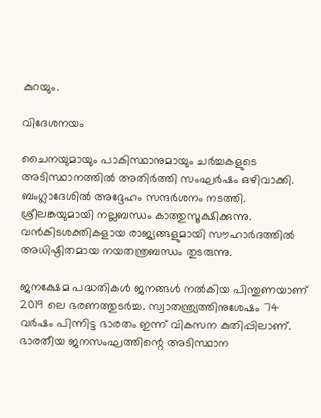കുറയും.

വിദേശനയം

ചൈനയുമായും പാകിസ്ഥാനുമായും ചര്‍ച്ചകളുടെ അടിസ്ഥാനത്തില്‍ അതിര്‍ത്തി സംഘര്‍ഷം ഒഴിവാക്കി. ബംഗ്ലാദേശില്‍ അദ്ദേഹം സന്ദര്‍ശനം നടത്തി. ശ്രീലങ്കയുമായി നല്ലബന്ധം കാത്തുസൂക്ഷിക്കുന്നു. വന്‍കിടശക്തികളായ രാജ്യങ്ങളുമായി സൗഹാര്‍ദത്തില്‍ അധിഷ്ഠിതമായ നയതന്ത്രബന്ധം തുടരുന്നു.

ജനക്ഷേമ പദ്ധതികള്‍ ജനങ്ങള്‍ നല്‍കിയ പിന്തുണയാണ് 2019 ലെ ഭരണത്തുടര്‍ച്ച. സ്വാതന്ത്ര്യത്തിനുശേഷം 74 വര്‍ഷം പിന്നിട്ട ഭാരതം ഇന്ന് വികസന കുതിപ്പിലാണ്. ഭാരതീയ ജനസംഘത്തിന്റെ അടിസ്ഥാന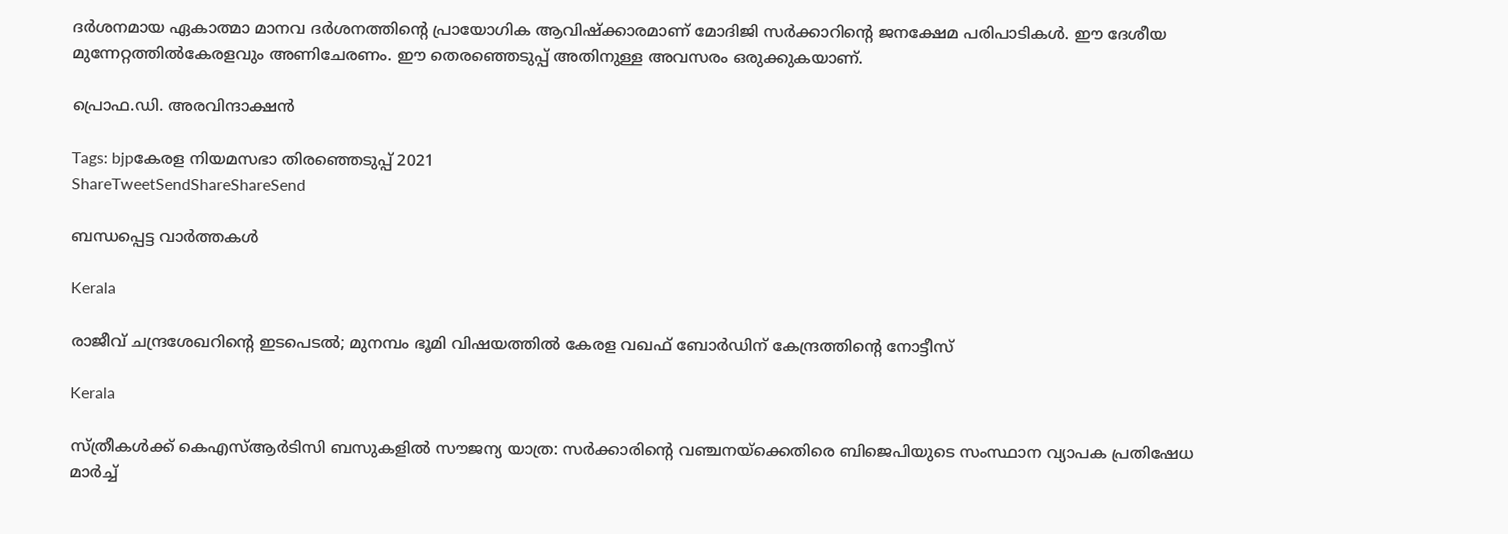ദര്‍ശനമായ ഏകാത്മാ മാനവ ദര്‍ശനത്തിന്റെ പ്രായോഗിക ആവിഷ്‌ക്കാരമാണ് മോദിജി സര്‍ക്കാറിന്റെ ജനക്ഷേമ പരിപാടികള്‍. ഈ ദേശീയ മുന്നേറ്റത്തില്‍കേരളവും അണിചേരണം. ഈ തെരഞ്ഞെടുപ്പ് അതിനുള്ള അവസരം ഒരുക്കുകയാണ്.

പ്രൊഫ.ഡി. അരവിന്ദാക്ഷന്‍

Tags: bjpകേരള നിയമസഭാ തിരഞ്ഞെടുപ്പ് 2021
ShareTweetSendShareShareSend

ബന്ധപ്പെട്ട വാര്‍ത്തകള്‍

Kerala

രാജീവ് ചന്ദ്രശേഖറിന്റെ ഇടപെടൽ; മുനമ്പം ഭൂമി വിഷയത്തിൽ കേരള വഖഫ് ബോർഡിന് കേന്ദ്രത്തിന്റെ നോട്ടീസ്

Kerala

സ്ത്രീകള്‍ക്ക് കെഎസ്ആര്‍ടിസി ബസുകളില്‍ സൗജന്യ യാത്ര: സര്‍ക്കാരിന്റെ വഞ്ചനയ്‌ക്കെതിരെ ബിജെപിയുടെ സംസ്ഥാന വ്യാപക പ്രതിഷേധ മാര്‍ച്ച്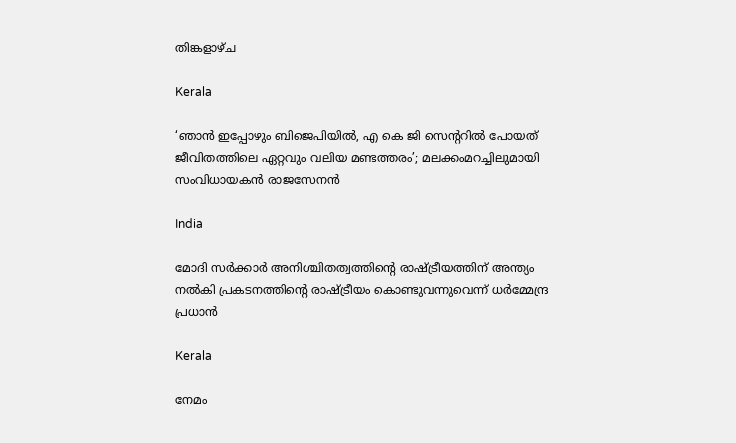തിങ്കളാഴ്ച

Kerala

‘ഞാൻ ഇപ്പോഴും ബിജെപിയിൽ, എ കെ ജി സെന്ററിൽ പോയത് ജീവിതത്തിലെ ഏറ്റവും വലിയ മണ്ടത്തരം’; മലക്കംമറച്ചിലുമായി സംവിധായകൻ രാജസേനൻ

India

മോദി സർക്കാർ അനിശ്ചിതത്വത്തിന്റെ രാഷ്‌ട്രീയത്തിന് അന്ത്യം നൽകി പ്രകടനത്തിന്റെ രാഷ്‌ട്രീയം കൊണ്ടുവന്നുവെന്ന് ധർമ്മേന്ദ്ര പ്രധാൻ

Kerala

നേമം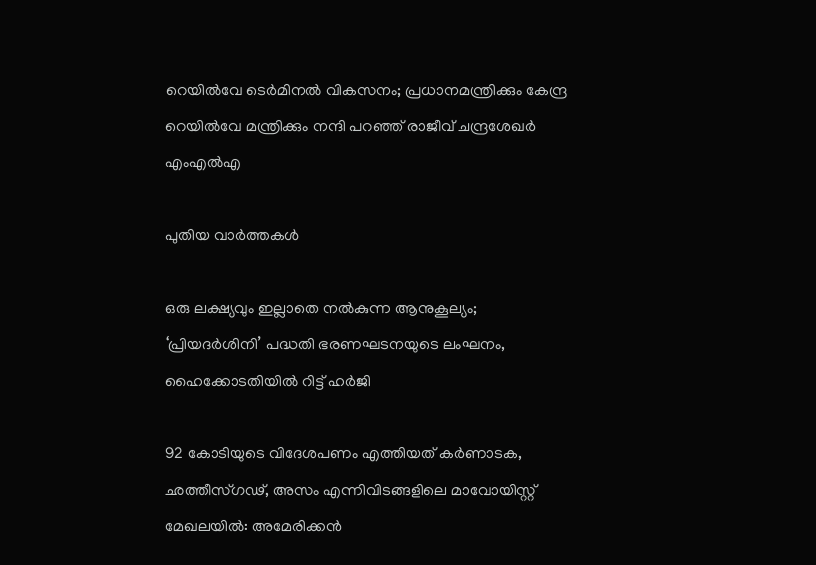റെയിൽവേ ടെർമിനൽ വികസനം; പ്രധാനമന്ത്രിക്കും കേന്ദ്ര റെയിൽവേ മന്ത്രിക്കും നന്ദി പറഞ്ഞ് രാജീവ് ചന്ദ്രശേഖർ എംഎൽഎ

പുതിയ വാര്‍ത്തകള്‍

ഒരു ലക്ഷ്യവും ഇല്ലാതെ നൽകുന്ന ആനുകൂല്യം; ‘പ്രിയദർശിനി’ പദ്ധതി ഭരണഘടനയുടെ ലംഘനം, ഹൈക്കോടതിയിൽ റിട്ട് ഹർജി

92 കോടിയുടെ വിദേശപണം എത്തിയത് കര്‍ണാടക, ഛത്തീസ്ഗഢ്, അസം എന്നിവിടങ്ങളിലെ മാവോയിസ്റ്റ് മേഖലയിൽ: അമേരിക്കൻ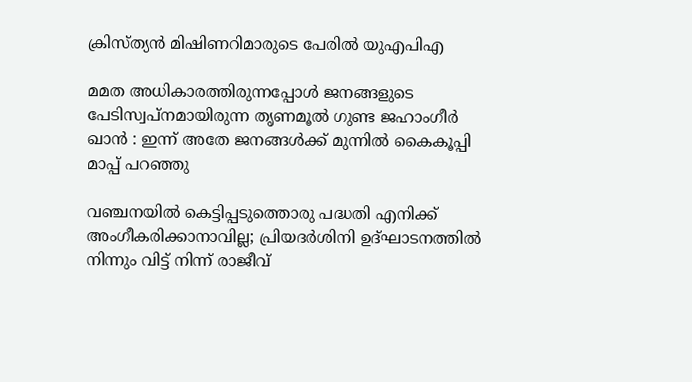ക്രിസ്ത്യന്‍ മിഷിണറിമാരുടെ പേരില്‍ യുഎപിഎ

മമത അധികാരത്തിരുന്നപ്പോൾ ജനങ്ങളുടെ പേടിസ്വപ്നമായിരുന്ന തൃണമൂൽ ഗുണ്ട ജഹാംഗീർ ഖാൻ : ഇന്ന് അതേ ജനങ്ങൾക്ക് മുന്നിൽ കൈകൂപ്പി മാപ്പ് പറഞ്ഞു

വഞ്ചനയിൽ കെട്ടിപ്പടുത്തൊരു പദ്ധതി എനിക്ക് അംഗീകരിക്കാനാവില്ല; പ്രിയദർശിനി ഉദ്ഘാടനത്തിൽ നിന്നും വിട്ട് നിന്ന് രാജീവ്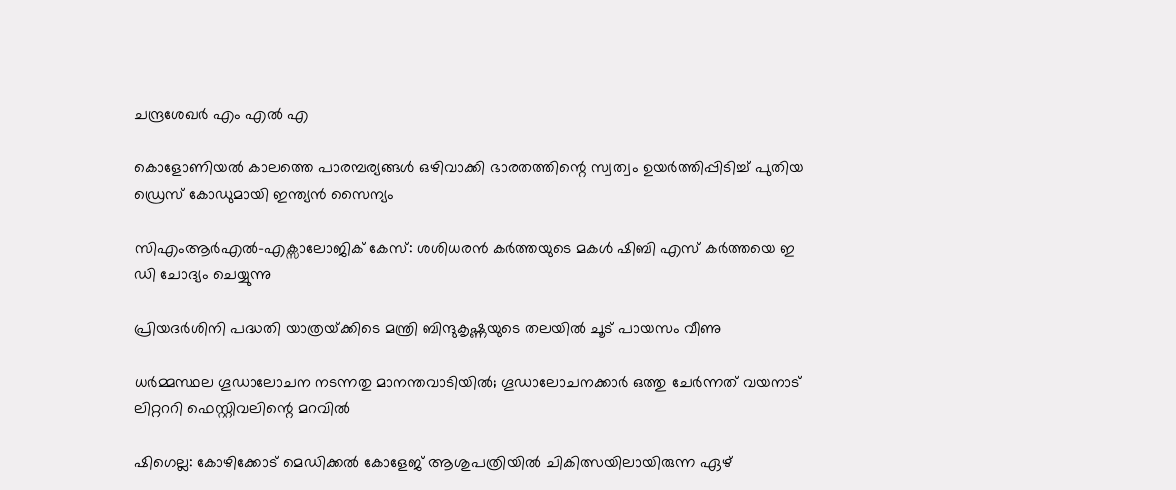ചന്ദ്രശേഖർ എം എൽ എ

കൊളോണിയൽ കാലത്തെ പാരമ്പര്യങ്ങൾ ഒഴിവാക്കി ഭാരതത്തിന്റെ സ്വത്വം ഉയർത്തിപ്പിടിച്ച് പുതിയ ഡ്രെസ് കോഡുമായി ഇന്ത്യൻ സൈന്യം

സിഎംആർഎൽ-എക്സാലോജിക് കേസ്: ശശിധരൻ കർത്തയുടെ മകൾ ഷിബി എസ് കർത്തയെ ഇ ഡി ചോദ്യം ചെയ്യുന്നു

പ്രിയദർശിനി പദ്ധതി യാത്രയ്‌ക്കിടെ മന്ത്രി ബിന്ദുകൃഷ്ണയുടെ തലയിൽ ചൂട് പായസം വീണു

ധർമ്മസ്ഥല ഗൂഡാലോചന നടന്നതു മാനന്തവാടിയിൽ; ഗൂഡാലോചനക്കാർ ഒത്തു ചേർന്നത് വയനാട് ലിറ്റററി ഫെസ്റ്റിവലിന്റെ മറവിൽ

ഷിഗെല്ല: കോഴിക്കോട് മെഡിക്കല്‍ കോളേജ് ആശുപത്രിയില്‍ ചികിത്സയിലായിരുന്ന ഏഴ്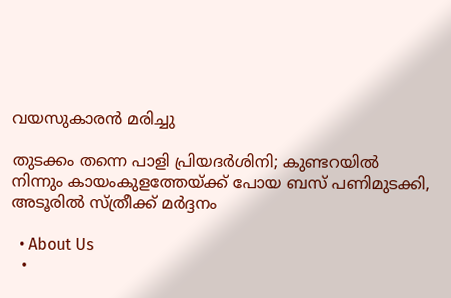വയസുകാരന്‍ മരിച്ചു

തുടക്കം തന്നെ പാളി പ്രിയദർശിനി; കുണ്ടറയിൽ നിന്നും കായംകുളത്തേയ്‌ക്ക് പോയ ബസ് പണിമുടക്കി, അടൂരിൽ സ്ത്രീക്ക് മർദ്ദനം

  • About Us
  •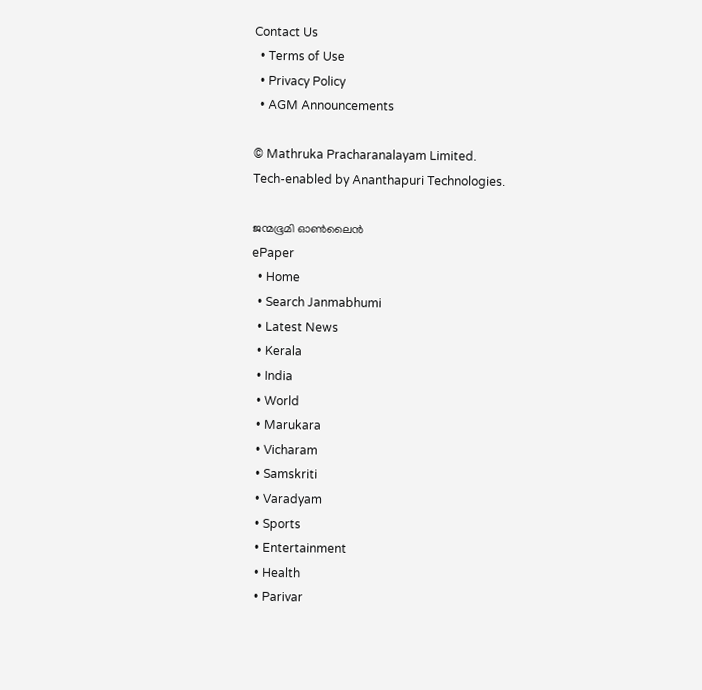Contact Us
  • Terms of Use
  • Privacy Policy
  • AGM Announcements

© Mathruka Pracharanalayam Limited.
Tech-enabled by Ananthapuri Technologies.

ജന്മഭൂമി ഓണ്‍ലൈന്‍
ePaper
  • Home
  • Search Janmabhumi
  • Latest News
  • Kerala
  • India
  • World
  • Marukara
  • Vicharam
  • Samskriti
  • Varadyam
  • Sports
  • Entertainment
  • Health
  • Parivar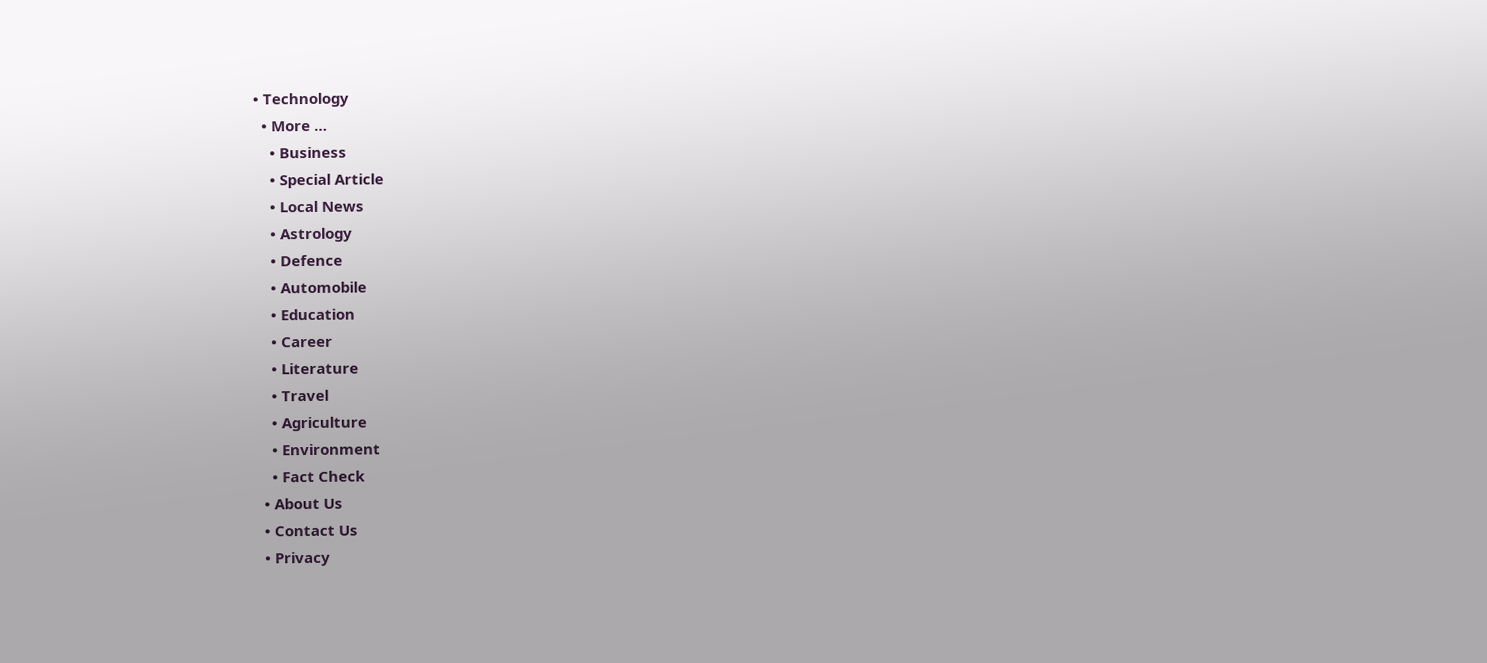• Technology
  • More …
    • Business
    • Special Article
    • Local News
    • Astrology
    • Defence
    • Automobile
    • Education
    • Career
    • Literature
    • Travel
    • Agriculture
    • Environment
    • Fact Check
  • About Us
  • Contact Us
  • Privacy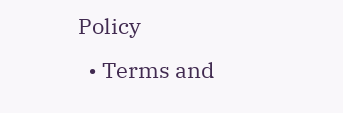Policy
  • Terms and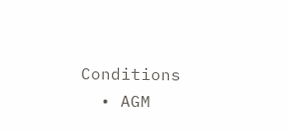Conditions
  • AGM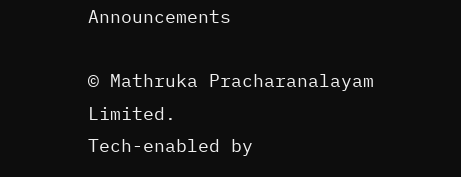Announcements

© Mathruka Pracharanalayam Limited.
Tech-enabled by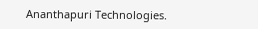Ananthapuri Technologies.